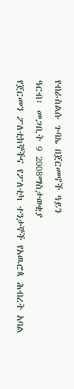የብራስልሱ ጉባኤ በጀርመኖች ዓይን
ዓርብ፣ መጋቢት 9 2008ማስታወቂያ
የጀርመን ፖለቲከኞችና የፖለቲካ ተንታኞች የአዉሮጳ ሕብረት አባል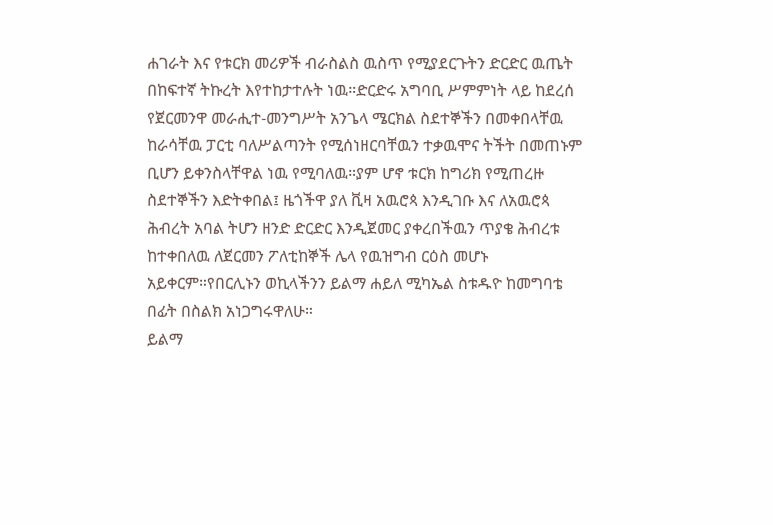ሐገራት እና የቱርክ መሪዎች ብራስልስ ዉስጥ የሚያደርጉትን ድርድር ዉጤት በከፍተኛ ትኩረት እየተከታተሉት ነዉ።ድርድሩ አግባቢ ሥምምነት ላይ ከደረሰ የጀርመንዋ መራሒተ-መንግሥት አንጌላ ሜርክል ስደተኞችን በመቀበላቸዉ ከራሳቸዉ ፓርቲ ባለሥልጣንት የሚሰነዘርባቸዉን ተቃዉሞና ትችት በመጠኑም ቢሆን ይቀንስላቸዋል ነዉ የሚባለዉ።ያም ሆኖ ቱርክ ከግሪክ የሚጠረዙ ስደተኞችን እድትቀበል፤ ዜጎችዋ ያለ ቪዛ አዉሮጳ እንዲገቡ እና ለአዉሮጳ ሕብረት አባል ትሆን ዘንድ ድርድር እንዲጀመር ያቀረበችዉን ጥያቄ ሕብረቱ ከተቀበለዉ ለጀርመን ፖለቲከኞች ሌላ የዉዝግብ ርዕስ መሆኑ አይቀርም።የበርሊኑን ወኪላችንን ይልማ ሐይለ ሚካኤል ስቱዱዮ ከመግባቴ በፊት በስልክ አነጋግሩዋለሁ።
ይልማ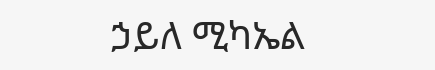ኃይለ ሚካኤል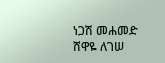ነጋሽ መሐመድ
ሸዋዬ ለገሠ